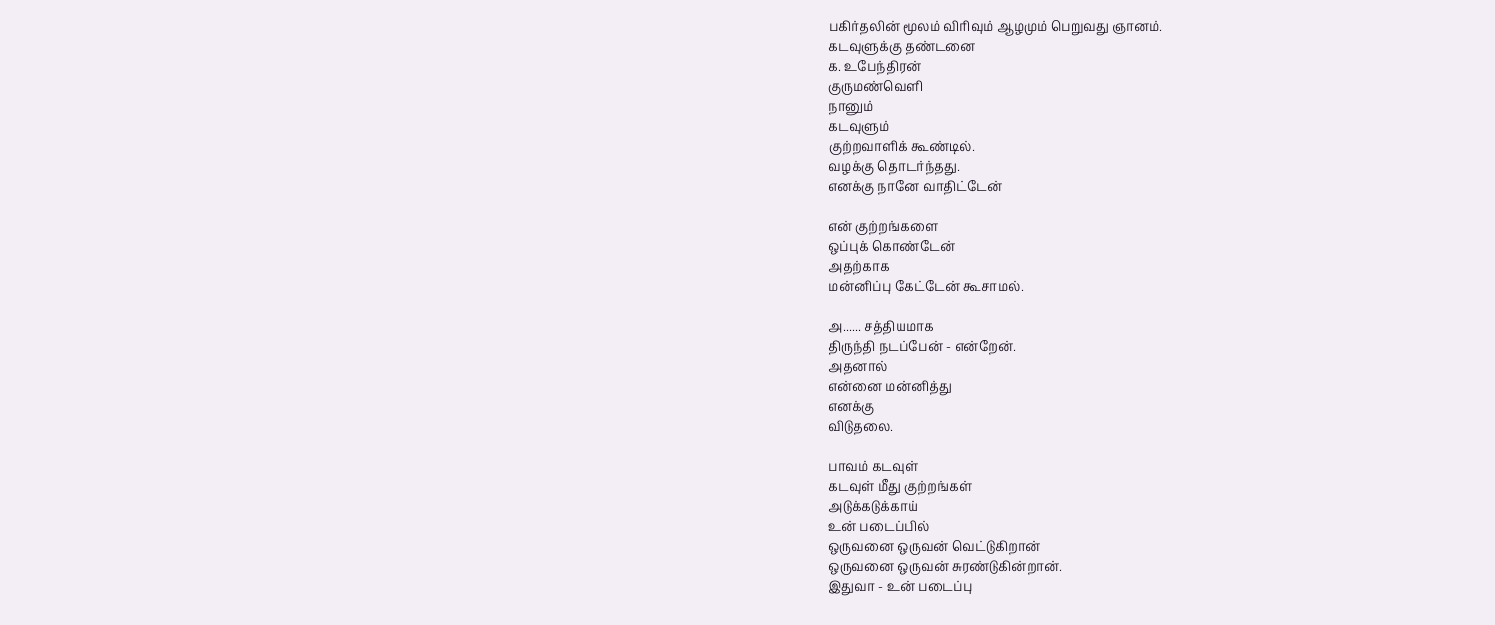பகிர்தலின் மூலம் விரிவும் ஆழமும் பெறுவது ஞானம்.
கடவுளுக்கு தண்டனை
க. உபேந்திரன்
குருமண்வெளி
நானும்
கடவுளும்
குற்றவாளிக் கூண்டில்.
வழக்கு தொடர்ந்தது.
எனக்கு நானே வாதிட்டேன்

என் குற்றங்களை
ஒப்புக் கொண்டேன்
அதற்காக
மன்னிப்பு கேட்டேன் கூசாமல்.

அ...... சத்தியமாக
திருந்தி நடப்பேன் - என்றேன்.
அதனால்
என்னை மன்னித்து
எனக்கு
விடுதலை.

பாவம் கடவுள்
கடவுள் மீது குற்றங்கள்
அடுக்கடுக்காய்
உன் படைப்பில்
ஒருவனை ஒருவன் வெட்டுகிறான்
ஒருவனை ஒருவன் சுரண்டுகின்றான்.
இதுவா - உன் படைப்பு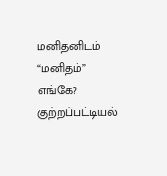மனிதனிடம்
“மனிதம்” எங்கே?
குற்றப்பட்டியல்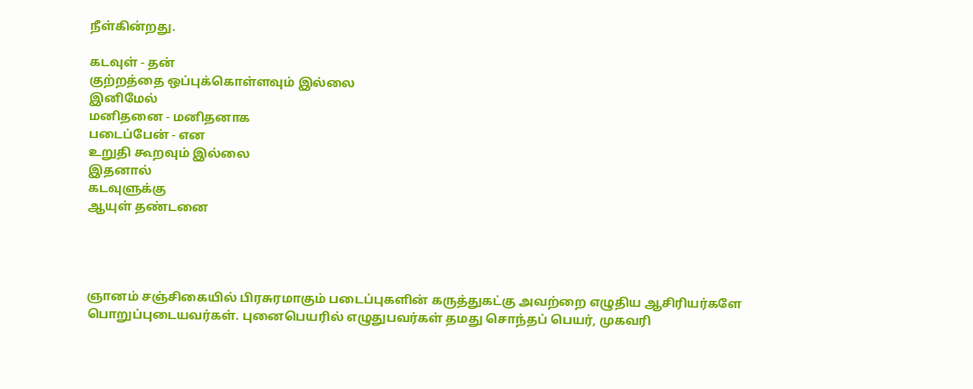நீள்கின்றது.

கடவுள் - தன்
குற்றத்தை ஒப்புக்கொள்ளவும் இல்லை
இனிமேல்
மனிதனை - மனிதனாக
படைப்பேன் - என
உறுதி கூறவும் இல்லை
இதனால்
கடவுளுக்கு
ஆயுள் தண்டனை




ஞானம் சஞ்சிகையில் பிரசுரமாகும் படைப்புகளின் கருத்துகட்கு அவற்றை எழுதிய ஆசிரியர்களே பொறுப்புடையவர்கள். புனைபெயரில் எழுதுபவர்கள் தமது சொந்தப் பெயர், முகவரி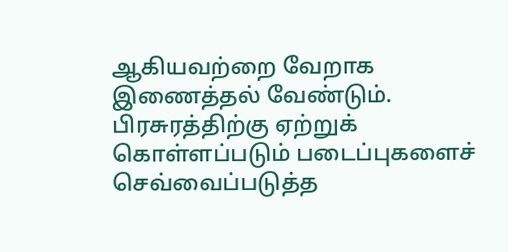ஆகியவற்றை வேறாக இணைத்தல் வேண்டும். பிரசுரத்திற்கு ஏற்றுக் கொள்ளப்படும் படைப்புகளைச் செவ்வைப்படுத்த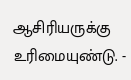ஆசிரியருக்கு உரிமையுண்டு. -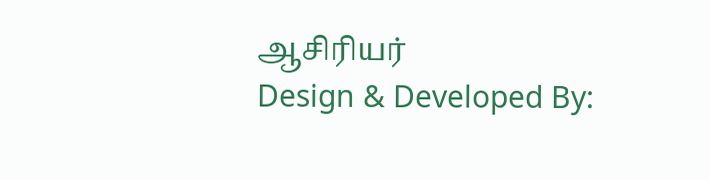ஆசிரியர்
Design & Developed By: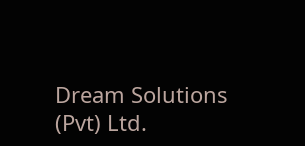Dream Solutions (Pvt) Ltd.